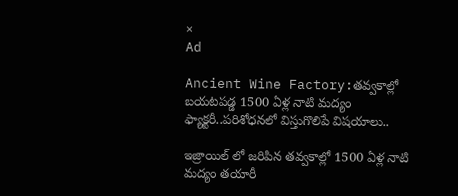×
Ad

Ancient Wine Factory:తవ్వకాల్లో బయటపడ్డ 1500 ఏళ్ల నాటి మద్యం ఫ్యాక్టరీ..పరిశోధనలో విస్తుగొలిపే విషయాలు..

ఇజ్రాయిల్ లో జరిపిన తవ్వకాల్లో 1500 ఏళ్ల నాటి మద్యం తయారీ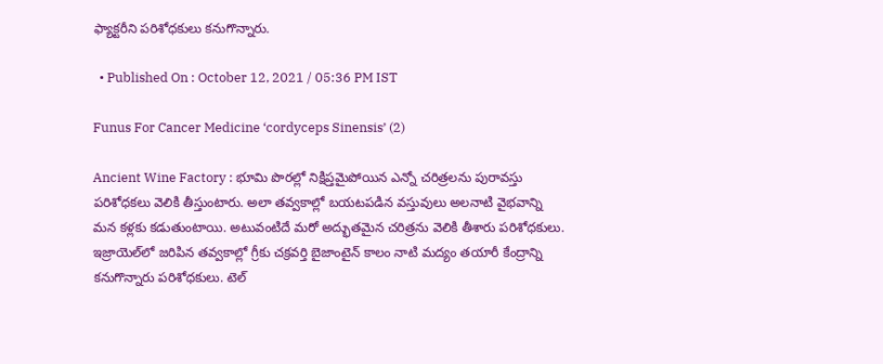ఫ్యాక్టరీని పరిశోధకులు కనుగొన్నారు.

  • Published On : October 12, 2021 / 05:36 PM IST

Funus For Cancer Medicine ‘cordyceps Sinensis’ (2)

Ancient Wine Factory : భూమి పొరల్లో నిక్షిప్తమైపోయిన ఎన్నో చరిత్రలను పురావస్తు పరిశోధకలు వెలికి తీస్తుంటారు. అలా తవ్వకాల్లో బయటపడిన వస్తువులు అలనాటి వైభవాన్ని మన కళ్లకు కడుతుంటాయి. అటువంటిదే మరో అద్భుతమైన చరిత్రను వెలికి తీశారు పరిశోధకులు. ఇజ్రాయెల్‌లో జరిపిన తవ్వకాల్లో గ్రీకు చక్రవర్తి బైజాంటైన్‌ కాలం నాటి మద్యం తయారీ కేంద్రాన్ని కనుగొన్నారు పరిశోధకులు. టెల్‌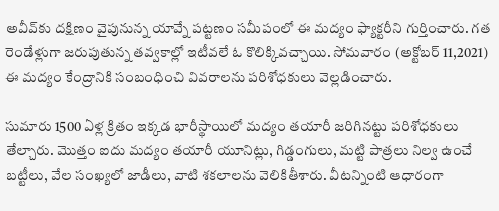అవీవ్‌కు దక్షిణం వైపునున్న యావ్నే పట్టణం సమీపంలో ఈ మద్యం ఫ్యాక్టరీని గుర్తించారు. గత రెండేళ్లుగా జరుపుతున్న తవ్వకాల్లో ఇటీవలే ఓ కొలిక్కివచ్చాయి. సోమవారం (అక్టోబర్ 11,2021) ఈ మద్యం కేంద్రానికి సంబంధించి వివరాలను పరిశోధకులు వెల్లడించారు.

సుమారు 1500 ఏళ్ల క్రితం ఇక్కడ భారీస్థాయిలో మద్యం తయారీ జరిగినట్టు పరిశోధకులు తేల్చారు. మొత్తం ఐదు మద్యం తయారీ యూనిట్లు, గిడ్డంగులు, మట్టి పాత్రలు నిల్వ ఉంచే బట్టీలు, వేల సంఖ్యలో జాడీలు, వాటి శకలాలను వెలికితీశారు. వీటన్నింటి ఆధారంగా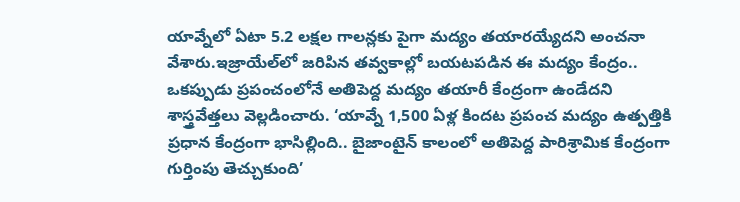యావ్నేలో ఏటా 5.2 లక్షల గాలన్లకు పైగా మద్యం తయారయ్యేదని అంచనా వేశారు.ఇజ్రాయేల్‌లో జరిపిన తవ్వకాల్లో బయటపడిన ఈ మద్యం కేంద్రం.. ఒకప్పుడు ప్రపంచంలోనే అతిపెద్ద మద్యం తయారీ కేంద్రంగా ఉండేదని శాస్త్రవేత్తలు వెల్లడించారు. ‘యావ్నే 1,500 ఏళ్ల కిందట ప్రపంచ మద్యం ఉత్పత్తికి ప్రధాన కేంద్రంగా భాసిల్లింది.. బైజాంటైన్ కాలంలో అతిపెద్ద పారిశ్రామిక కేంద్రంగా గుర్తింపు తెచ్చుకుంది’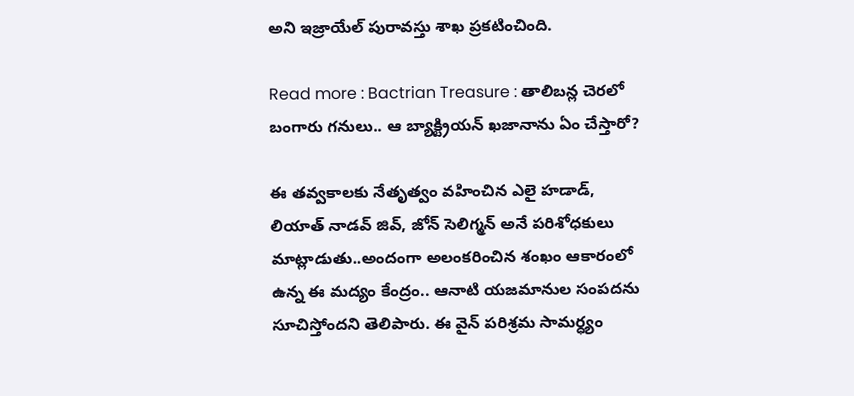అని ఇజ్రాయేల్ పురావస్తు శాఖ ప్రకటించింది.

Read more : Bactrian Treasure : తాలిబన్ల చెరలో బంగారు గనులు.. ఆ బ్యాక్ట్రియన్‌ ఖజానాను ఏం చేస్తారో?

ఈ తవ్వకాలకు నేతృత్వం వహించిన ఎలై హడాడ్, లియాత్ నాడవ్ జివ్, జోన్ సెలిగ్మన్ అనే పరిశోధకులు మాట్లాడుతు..అందంగా అలంకరించిన శంఖం ఆకారంలో ఉన్న ఈ మద్యం కేంద్రం.. ఆనాటి యజమానుల సంపదను సూచిస్తోందని తెలిపారు. ఈ వైన్‌ పరిశ్రమ సామర్ధ్యం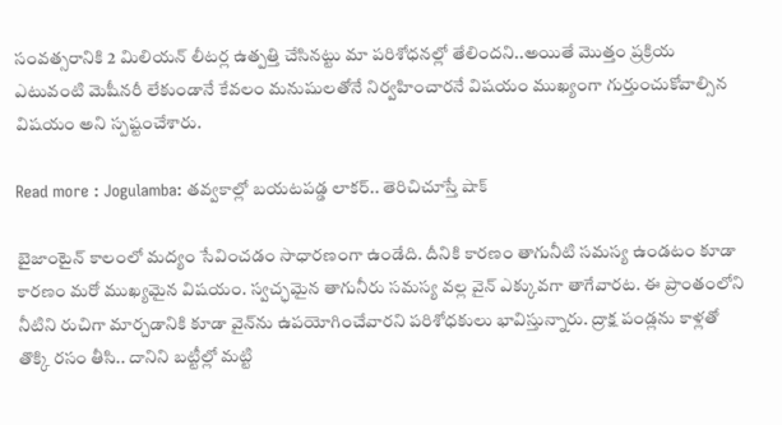సంవత్సరానికి 2 మిలియన్ లీటర్ల ఉత్పత్తి చేసినట్టు మా పరిశోధనల్లో తేలిందని..అయితే మొత్తం ప్రక్రియ ఎటువంటి మెషీనరీ లేకుండానే కేవలం మనుషులతోనే నిర్వహించారనే విషయం ముఖ్యంగా గుర్తుంచుకోవాల్సిన విషయం అని స్పష్టంచేశారు.

Read more : Jogulamba: తవ్వకాల్లో బయటపడ్డ లాకర్.. తెరిచిచూస్తే షాక్

బైజాంటైన్ కాలంలో మద్యం సేవించడం సాధారణంగా ఉండేది. దీనికి కారణం తాగునీటి సమస్య ఉండటం కూడా కారణం మరో ముఖ్యమైన విషయం. స్వచ్ఛమైన తాగునీరు సమస్య వల్ల వైన్ ఎక్కువగా తాగేవారట. ఈ ప్రాంతంలోని నీటిని రుచిగా మార్చడానికి కూడా వైన్‌ను ఉపయోగించేవారని పరిశోధకులు భావిస్తున్నారు. ద్రాక్ష పండ్లను కాళ్లతో తొక్కి రసం తీసి.. దానిని బట్టీల్లో మట్టి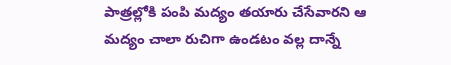పాత్రల్లోకి పంపి మద్యం తయారు చేసేవారని ఆ మద్యం చాలా రుచిగా ఉండటం వల్ల దాన్నే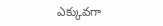ఎక్కువగా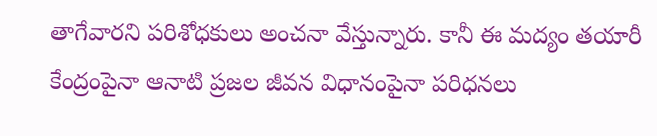తాగేవారని పరిశోధకులు అంచనా వేస్తున్నారు. కానీ ఈ మద్యం తయారీ కేంద్రంపైనా ఆనాటి ప్రజల జీవన విధానంపైనా పరిధనలు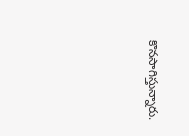కొనసాగిస్తున్నారు.